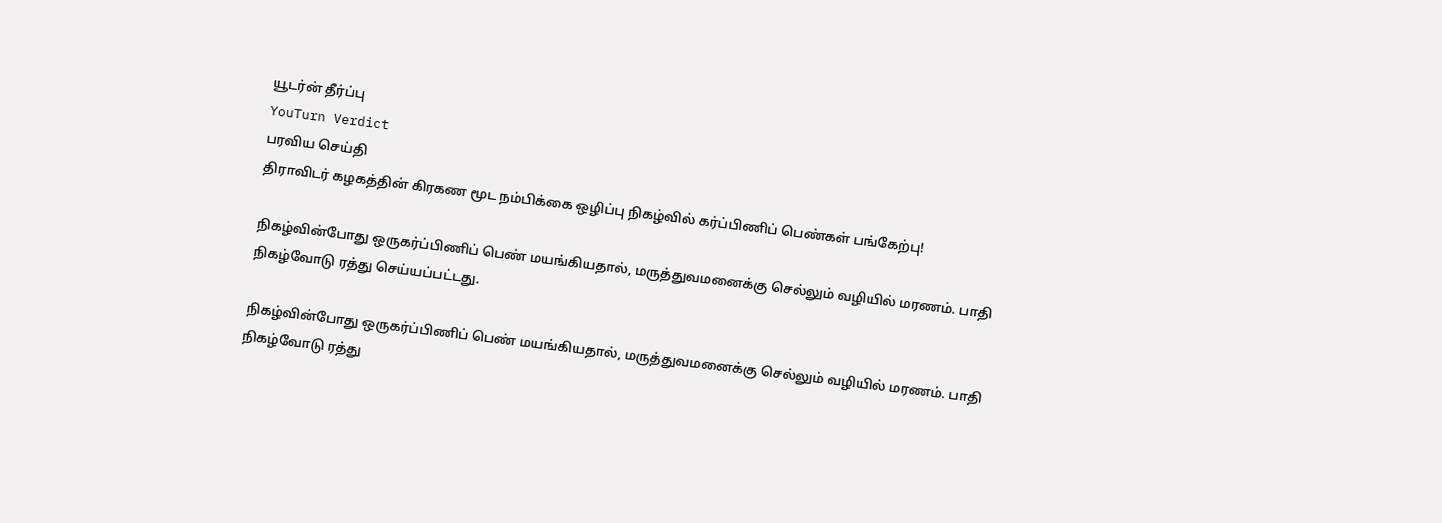யூடர்ன் தீர்ப்பு
YouTurn Verdict
பரவிய செய்தி
திராவிடர் கழகத்தின் கிரகண மூட நம்பிக்கை ஒழிப்பு நிகழ்வில் கர்ப்பிணிப் பெண்கள் பங்கேற்பு!

நிகழ்வின்போது ஒருகர்ப்பிணிப் பெண் மயங்கியதால், மருத்துவமனைக்கு செல்லும் வழியில் மரணம். பாதி நிகழ்வோடு ரத்து செய்யப்பட்டது.

நிகழ்வின்போது ஒருகர்ப்பிணிப் பெண் மயங்கியதால், மருத்துவமனைக்கு செல்லும் வழியில் மரணம். பாதி நிகழ்வோடு ரத்து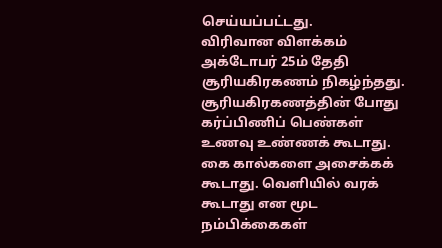செய்யப்பட்டது.
விரிவான விளக்கம்
அக்டோபர் 25ம் தேதி சூரியகிரகணம் நிகழ்ந்தது. சூரியகிரகணத்தின் போது கர்ப்பிணிப் பெண்கள் உணவு உண்ணக் கூடாது. கை கால்களை அசைக்கக் கூடாது. வெளியில் வரக் கூடாது என மூட நம்பிக்கைகள்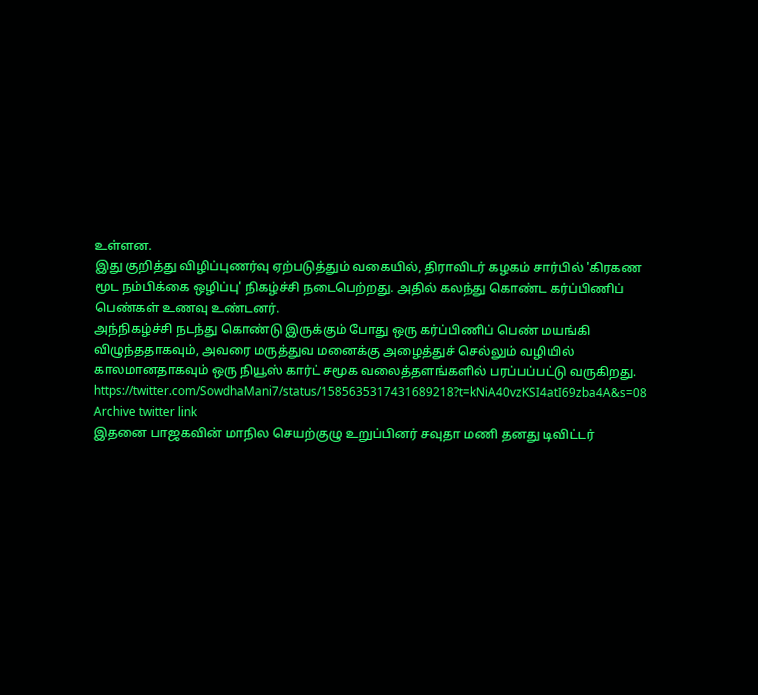உள்ளன.
இது குறித்து விழிப்புணர்வு ஏற்படுத்தும் வகையில், திராவிடர் கழகம் சார்பில் 'கிரகண மூட நம்பிக்கை ஒழிப்பு' நிகழ்ச்சி நடைபெற்றது. அதில் கலந்து கொண்ட கர்ப்பிணிப் பெண்கள் உணவு உண்டனர்.
அந்நிகழ்ச்சி நடந்து கொண்டு இருக்கும் போது ஒரு கர்ப்பிணிப் பெண் மயங்கி விழுந்ததாகவும், அவரை மருத்துவ மனைக்கு அழைத்துச் செல்லும் வழியில் காலமானதாகவும் ஒரு நியூஸ் கார்ட் சமூக வலைத்தளங்களில் பரப்பப்பட்டு வருகிறது.
https://twitter.com/SowdhaMani7/status/1585635317431689218?t=kNiA40vzKSI4atI69zba4A&s=08
Archive twitter link
இதனை பாஜகவின் மாநில செயற்குழு உறுப்பினர் சவுதா மணி தனது டிவிட்டர்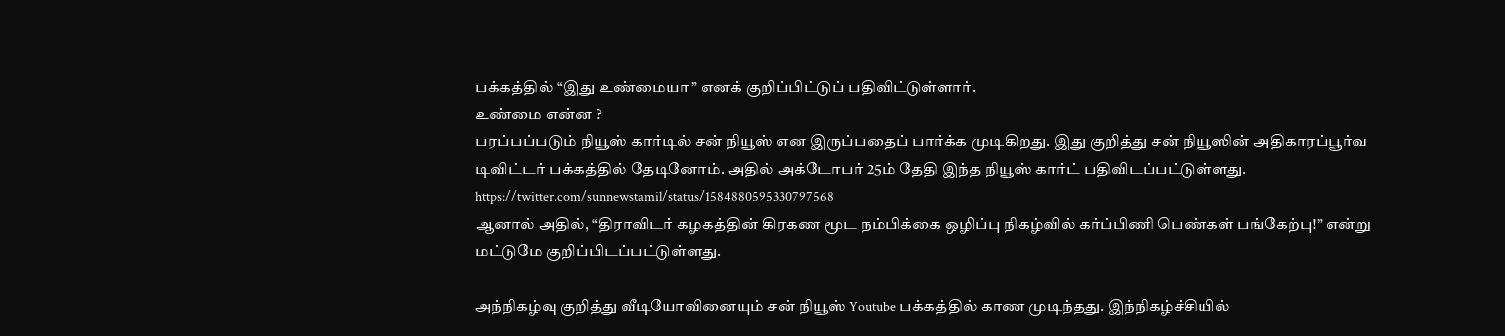பக்கத்தில் “இது உண்மையா” எனக் குறிப்பிட்டுப் பதிவிட்டுள்ளார்.
உண்மை என்ன ?
பரப்பப்படும் நியூஸ் கார்டில் சன் நியூஸ் என இருப்பதைப் பார்க்க முடிகிறது. இது குறித்து சன் நியூஸின் அதிகாரப்பூர்வ டிவிட்டர் பக்கத்தில் தேடினோம். அதில் அக்டோபர் 25ம் தேதி இந்த நியூஸ் கார்ட் பதிவிடப்பட்டுள்ளது.
https://twitter.com/sunnewstamil/status/1584880595330797568
ஆனால் அதில், “திராவிடர் கழகத்தின் கிரகண மூட நம்பிக்கை ஒழிப்பு நிகழ்வில் கர்ப்பிணி பெண்கள் பங்கேற்பு!” என்று மட்டுமே குறிப்பிடப்பட்டுள்ளது.

அந்நிகழ்வு குறித்து வீடியோவினையும் சன் நியூஸ் Youtube பக்கத்தில் காண முடிந்தது. இந்நிகழ்ச்சியில்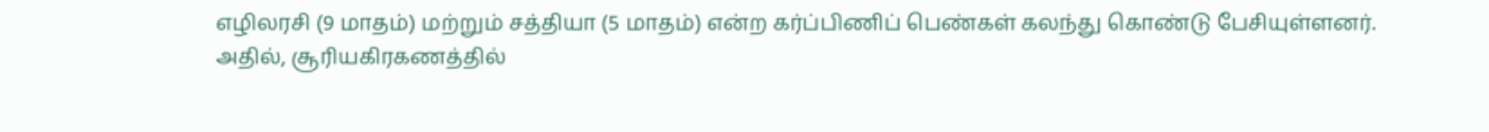எழிலரசி (9 மாதம்) மற்றும் சத்தியா (5 மாதம்) என்ற கர்ப்பிணிப் பெண்கள் கலந்து கொண்டு பேசியுள்ளனர்.
அதில், சூரியகிரகணத்தில்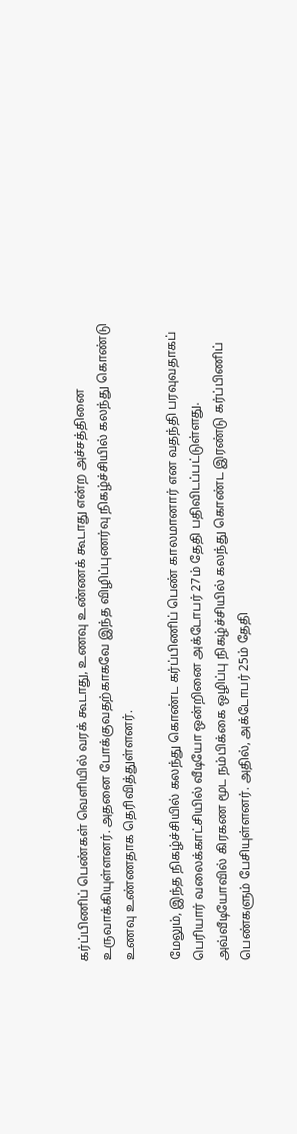கர்ப்பிணிப் பெண்கள் வெளியில் வரக் கூடாது, உணவு உண்ணக் கூடாது என்ற அச்சத்தினை உருவாக்கியுள்ளனர். அதனை போக்குவதற்காகவே இந்த விழிப்புணர்வு நிகழ்ச்சியில் கலந்து கொண்டு உணவு உண்ணதாக தெரிவித்துள்ளனர்.

மேலும், இந்த நிகழ்ச்சியில் கலந்து கொண்ட கர்ப்பிணிப் பெண் காலமானார் என வதந்தி பரவுவதாகப் பெரியார் வலைக்காட்சியில் வீடியோ ஒன்றினை அக்டோபர் 27ம் தேதி பதிவிடப்பட்டுள்ளது.
அவ்வீடியோவில் கிரகண மூட நம்பிக்கை ஒழிப்பு நிகழ்ச்சியில் கலந்து கொண்ட இரண்டு கர்ப்பிணிப் பெண்களும் பேசியுள்ளனர். அதில், அக்டோபர் 25ம் தேதி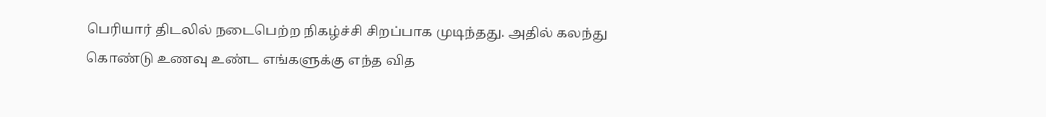பெரியார் திடலில் நடைபெற்ற நிகழ்ச்சி சிறப்பாக முடிந்தது. அதில் கலந்து கொண்டு உணவு உண்ட எங்களுக்கு எந்த வித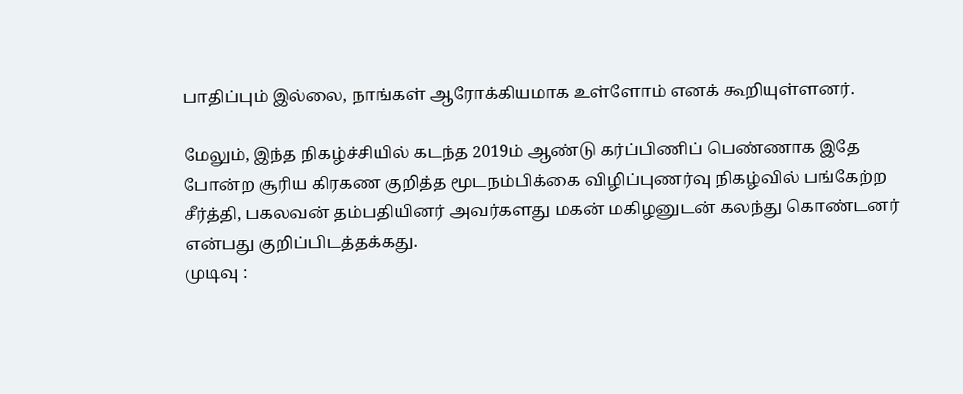பாதிப்பும் இல்லை, நாங்கள் ஆரோக்கியமாக உள்ளோம் எனக் கூறியுள்ளனர்.

மேலும், இந்த நிகழ்ச்சியில் கடந்த 2019ம் ஆண்டு கர்ப்பிணிப் பெண்ணாக இதே போன்ற சூரிய கிரகண குறித்த மூடநம்பிக்கை விழிப்புணர்வு நிகழ்வில் பங்கேற்ற சீர்த்தி, பகலவன் தம்பதியினர் அவர்களது மகன் மகிழனுடன் கலந்து கொண்டனர் என்பது குறிப்பிடத்தக்கது.
முடிவு :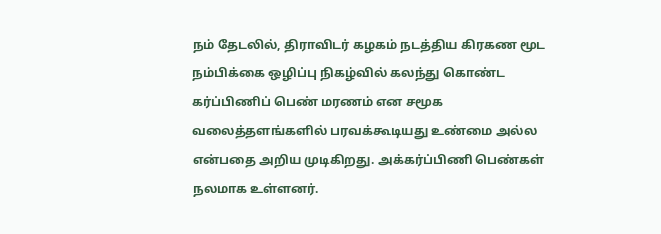நம் தேடலில், திராவிடர் கழகம் நடத்திய கிரகண மூட நம்பிக்கை ஒழிப்பு நிகழ்வில் கலந்து கொண்ட கர்ப்பிணிப் பெண் மரணம் என சமூக வலைத்தளங்களில் பரவக்கூடியது உண்மை அல்ல என்பதை அறிய முடிகிறது. அக்கர்ப்பிணி பெண்கள் நலமாக உள்ளனர்.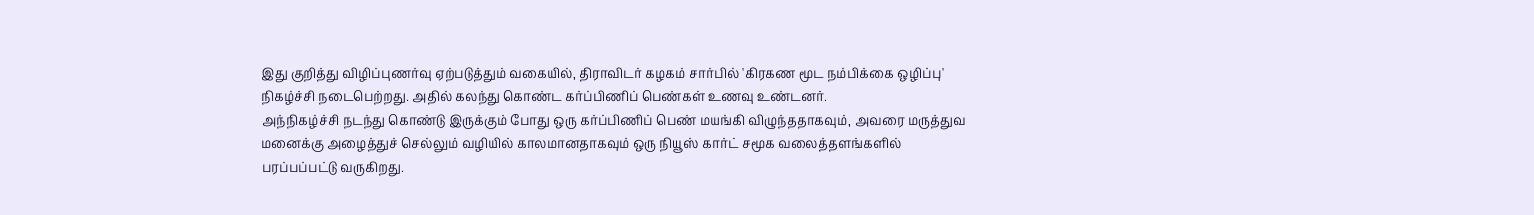இது குறித்து விழிப்புணர்வு ஏற்படுத்தும் வகையில், திராவிடர் கழகம் சார்பில் 'கிரகண மூட நம்பிக்கை ஒழிப்பு' நிகழ்ச்சி நடைபெற்றது. அதில் கலந்து கொண்ட கர்ப்பிணிப் பெண்கள் உணவு உண்டனர்.
அந்நிகழ்ச்சி நடந்து கொண்டு இருக்கும் போது ஒரு கர்ப்பிணிப் பெண் மயங்கி விழுந்ததாகவும், அவரை மருத்துவ மனைக்கு அழைத்துச் செல்லும் வழியில் காலமானதாகவும் ஒரு நியூஸ் கார்ட் சமூக வலைத்தளங்களில் பரப்பப்பட்டு வருகிறது.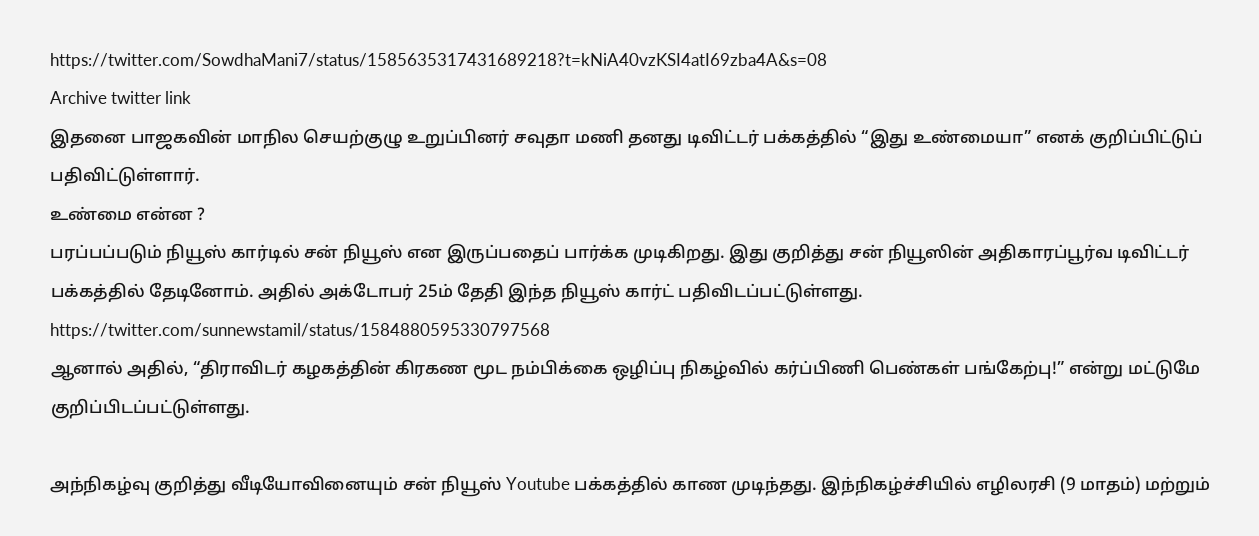https://twitter.com/SowdhaMani7/status/1585635317431689218?t=kNiA40vzKSI4atI69zba4A&s=08
Archive twitter link
இதனை பாஜகவின் மாநில செயற்குழு உறுப்பினர் சவுதா மணி தனது டிவிட்டர் பக்கத்தில் “இது உண்மையா” எனக் குறிப்பிட்டுப் பதிவிட்டுள்ளார்.
உண்மை என்ன ?
பரப்பப்படும் நியூஸ் கார்டில் சன் நியூஸ் என இருப்பதைப் பார்க்க முடிகிறது. இது குறித்து சன் நியூஸின் அதிகாரப்பூர்வ டிவிட்டர் பக்கத்தில் தேடினோம். அதில் அக்டோபர் 25ம் தேதி இந்த நியூஸ் கார்ட் பதிவிடப்பட்டுள்ளது.
https://twitter.com/sunnewstamil/status/1584880595330797568
ஆனால் அதில், “திராவிடர் கழகத்தின் கிரகண மூட நம்பிக்கை ஒழிப்பு நிகழ்வில் கர்ப்பிணி பெண்கள் பங்கேற்பு!” என்று மட்டுமே குறிப்பிடப்பட்டுள்ளது.

அந்நிகழ்வு குறித்து வீடியோவினையும் சன் நியூஸ் Youtube பக்கத்தில் காண முடிந்தது. இந்நிகழ்ச்சியில் எழிலரசி (9 மாதம்) மற்றும்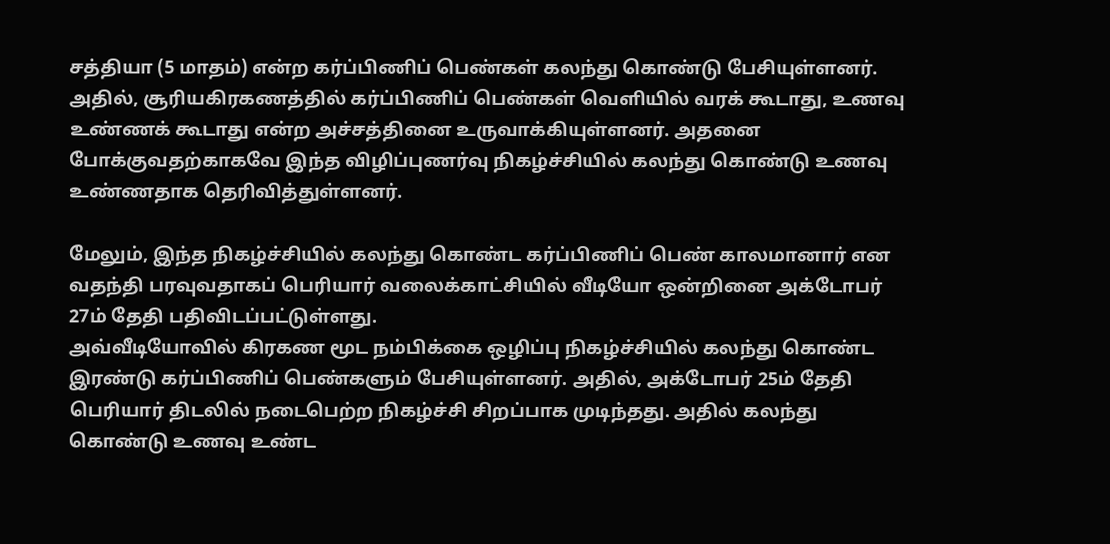சத்தியா (5 மாதம்) என்ற கர்ப்பிணிப் பெண்கள் கலந்து கொண்டு பேசியுள்ளனர்.
அதில், சூரியகிரகணத்தில் கர்ப்பிணிப் பெண்கள் வெளியில் வரக் கூடாது, உணவு உண்ணக் கூடாது என்ற அச்சத்தினை உருவாக்கியுள்ளனர். அதனை போக்குவதற்காகவே இந்த விழிப்புணர்வு நிகழ்ச்சியில் கலந்து கொண்டு உணவு உண்ணதாக தெரிவித்துள்ளனர்.

மேலும், இந்த நிகழ்ச்சியில் கலந்து கொண்ட கர்ப்பிணிப் பெண் காலமானார் என வதந்தி பரவுவதாகப் பெரியார் வலைக்காட்சியில் வீடியோ ஒன்றினை அக்டோபர் 27ம் தேதி பதிவிடப்பட்டுள்ளது.
அவ்வீடியோவில் கிரகண மூட நம்பிக்கை ஒழிப்பு நிகழ்ச்சியில் கலந்து கொண்ட இரண்டு கர்ப்பிணிப் பெண்களும் பேசியுள்ளனர். அதில், அக்டோபர் 25ம் தேதி பெரியார் திடலில் நடைபெற்ற நிகழ்ச்சி சிறப்பாக முடிந்தது. அதில் கலந்து கொண்டு உணவு உண்ட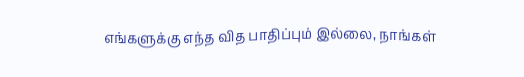எங்களுக்கு எந்த வித பாதிப்பும் இல்லை, நாங்கள்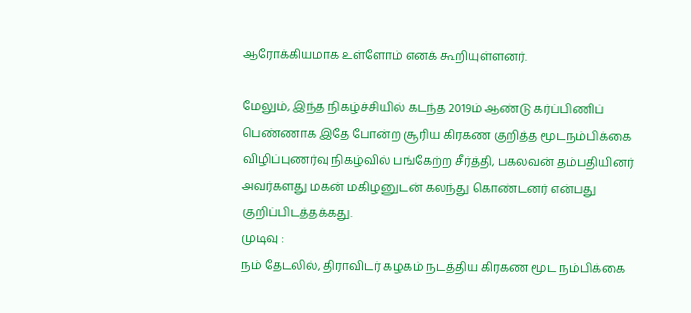ஆரோக்கியமாக உள்ளோம் எனக் கூறியுள்ளனர்.

மேலும், இந்த நிகழ்ச்சியில் கடந்த 2019ம் ஆண்டு கர்ப்பிணிப் பெண்ணாக இதே போன்ற சூரிய கிரகண குறித்த மூடநம்பிக்கை விழிப்புணர்வு நிகழ்வில் பங்கேற்ற சீர்த்தி, பகலவன் தம்பதியினர் அவர்களது மகன் மகிழனுடன் கலந்து கொண்டனர் என்பது குறிப்பிடத்தக்கது.
முடிவு :
நம் தேடலில், திராவிடர் கழகம் நடத்திய கிரகண மூட நம்பிக்கை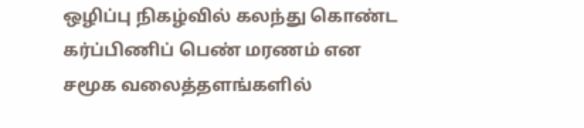ஒழிப்பு நிகழ்வில் கலந்து கொண்ட கர்ப்பிணிப் பெண் மரணம் என சமூக வலைத்தளங்களில்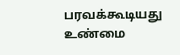பரவக்கூடியது உண்மை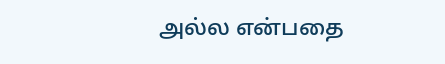அல்ல என்பதை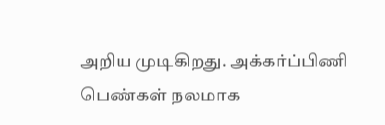அறிய முடிகிறது. அக்கர்ப்பிணி பெண்கள் நலமாக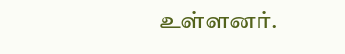உள்ளனர்.